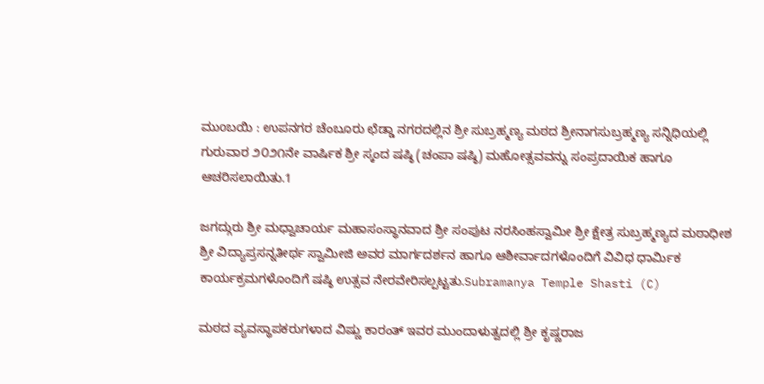ಮುoಬಯಿ : ಉಪನಗರ ಚೆಂಬೂರು ಛೆಡ್ಡಾ ನಗರದಲ್ಲಿನ ಶ್ರೀ ಸುಬ್ರಹ್ಮಣ್ಯ ಮಠದ ಶ್ರೀನಾಗಸುಬ್ರಹ್ಮಣ್ಯ ಸನ್ನಿಧಿಯಲ್ಲಿ ಗುರುವಾರ ೨೦೨೧ನೇ ವಾರ್ಷಿಕ ಶ್ರೀ ಸ್ಕಂದ ಷಷ್ಠಿ (ಚಂಪಾ ಷಷ್ಠಿ) ಮಹೋತ್ಸವವನ್ನು ಸಂಪ್ರದಾಯಿಕ ಹಾಗೂ ಆಚರಿಸಲಾಯಿತು.1

ಜಗದ್ಗುರು ಶ್ರೀ ಮಧ್ವಾಚಾರ್ಯ ಮಹಾಸಂಸ್ಥಾನವಾದ ಶ್ರೀ ಸಂಪುಟ ನರಸಿಂಹಸ್ವಾಮೀ ಶ್ರೀ ಕ್ಷೇತ್ರ ಸುಬ್ರಹ್ಮಣ್ಯದ ಮಠಾಧೀಶ ಶ್ರೀ ವಿದ್ಯಾಪ್ರಸನ್ನತೀರ್ಥ ಸ್ವಾಮೀಜಿ ಅವರ ಮಾರ್ಗದರ್ಶನ ಹಾಗೂ ಆಶೀರ್ವಾದಗಳೊಂದಿಗೆ ವಿವಿಧ ಧಾರ್ಮಿಕ ಕಾರ್ಯಕ್ರಮಗಳೊಂದಿಗೆ ಷಷ್ಠಿ ಉತ್ಸವ ನೇರವೇರಿಸಲ್ಪಟ್ಟತು.Subramanya Temple Shasti (C)

ಮಠದ ವ್ಯವಸ್ಥಾಪಕರುಗಳಾದ ವಿಷ್ಣು ಕಾರಂತ್ ಇವರ ಮುಂದಾಳುತ್ವದಲ್ಲಿ ಶ್ರೀ ಕೃಷ್ಣರಾಜ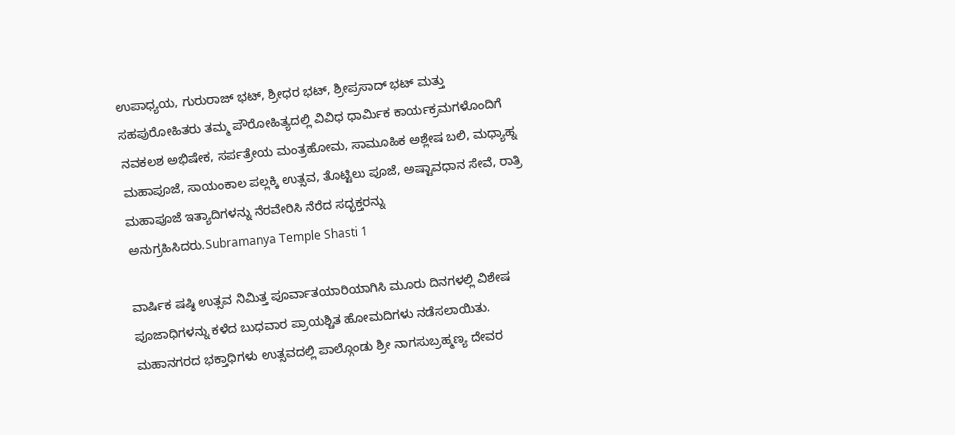ಉಪಾಧ್ಯಯ, ಗುರುರಾಜ್ ಭಟ್, ಶ್ರೀಧರ ಭಟ್, ಶ್ರೀಪ್ರಸಾದ್ ಭಟ್ ಮತ್ತು ಸಹಪುರೋಹಿತರು ತಮ್ಮ ಪೌರೋಹಿತ್ಯದಲ್ಲಿ ವಿವಿಧ ಧಾರ್ಮಿಕ ಕಾರ್ಯಕ್ರಮಗಳೊಂದಿಗೆ ನವಕಲಶ ಅಭಿಷೇಕ, ಸರ್ಪತ್ರೇಯ ಮಂತ್ರಹೋಮ, ಸಾಮೂಹಿಕ ಅಶ್ಲೇಷ ಬಲಿ, ಮಧ್ಯಾಹ್ನ ಮಹಾಪೂಜೆ, ಸಾಯಂಕಾಲ ಪಲ್ಲಕ್ಕಿ ಉತ್ಸವ, ತೊಟ್ಟಿಲು ಪೂಜೆ, ಅಷ್ಟಾವಧಾನ ಸೇವೆ, ರಾತ್ರಿ ಮಹಾಪೂಜೆ ಇತ್ಯಾದಿಗಳನ್ನು ನೆರವೇರಿಸಿ ನೆರೆದ ಸದ್ಭಕ್ತರನ್ನು ಅನುಗ್ರಹಿಸಿದರು.Subramanya Temple Shasti 1

ವಾರ್ಷಿಕ ಷಷ್ಠಿ ಉತ್ಸವ ನಿಮಿತ್ತ ಪೂರ್ವಾತಯಾರಿಯಾಗಿಸಿ ಮೂರು ದಿನಗಳಲ್ಲಿ ವಿಶೇಷ ಪೂಜಾಧಿಗಳನ್ನು ಕಳೆದ ಬುಧವಾರ ಪ್ರಾಯಶ್ಚಿತ ಹೋಮದಿಗಳು ನಡೆಸಲಾಯಿತು. ಮಹಾನಗರದ ಭಕ್ತಾಧಿಗಳು ಉತ್ಸವದಲ್ಲಿ ಪಾಲ್ಗೊಂಡು ಶ್ರೀ ನಾಗಸುಬ್ರಹ್ಮಣ್ಯ ದೇವರ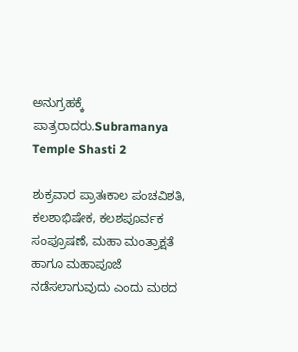ಅನುಗ್ರಹಕ್ಕೆ ಪಾತ್ರರಾದರು.Subramanya Temple Shasti 2

ಶುಕ್ರವಾರ ಪ್ರಾತಃಕಾಲ ಪಂಚವಿಶತಿ, ಕಲಶಾಭಿಷೇಕ, ಕಲಶಪೂರ್ವಕ ಸಂಪ್ರೂಷಣೆ, ಮಹಾ ಮಂತ್ರಾಕ್ಷತೆ ಹಾಗೂ ಮಹಾಪೂಜೆ ನಡೆಸಲಾಗುವುದು ಎಂದು ಮಠದ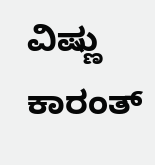ವಿಷ್ಣು ಕಾರಂತ್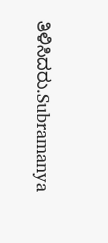ತಿಳಿಸಿದರು.Subramanya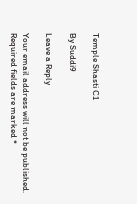Temple Shasti C1

By Suddi9

Leave a Reply

Your email address will not be published. Required fields are marked *